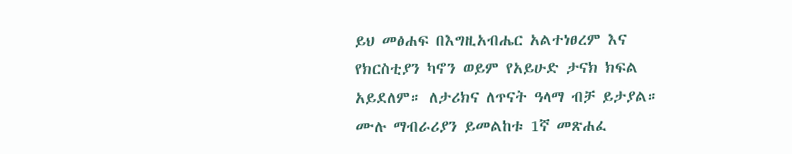ይህ መፅሐፍ በእግዚአብሔር አልተነፀረም እና የክርስቲያን ካኖን ወይም የአይሁድ ታናክ ክፍል አይደለም። ለታሪክና ለጥናት ዓላማ ብቻ ይታያል። ሙሉ ማብራሪያን ይመልከቱ 1ኛ መጽሐፈ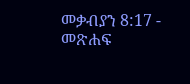መቃብያን 8:17 - መጽሐፍ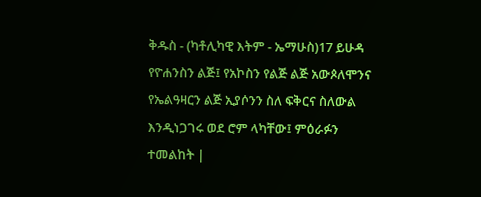ቅዱስ - (ካቶሊካዊ እትም - ኤማሁስ)17 ይሁዳ የዮሐንስን ልጅ፤ የአኮስን የልጅ ልጅ አውጶለሞንና የኤልዓዛርን ልጅ ኢያሶንን ስለ ፍቅርና ስለውል እንዲነጋገሩ ወደ ሮም ላካቸው፤ ምዕራፉን ተመልከት |